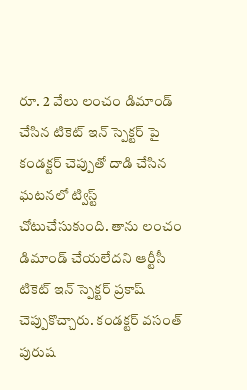రూ. 2 వేలు లంచం డిమాండ్ చేసిన టికెట్ ఇన్ స్పెక్టర్ పై కండక్టర్ చెప్పుతో దాడి చేసిన ఘటనలో ట్విస్ట్ చోటుచేసుకుంది. తాను లంచం డిమాండ్ చేయలేదని ఆర్టీసీ టికెట్ ఇన్ స్పెక్టర్ ప్రకాష్ చెప్పుకొచ్చారు. కండక్టర్ వసంత్ పురుష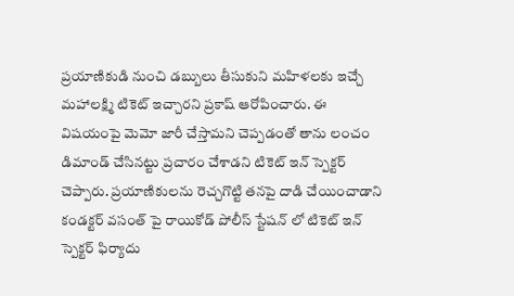ప్రయాణికుడి నుంచి డబ్బులు తీసుకుని మహిళలకు ఇచ్చే మహాలక్ష్మి టికెట్ ఇచ్చారని ప్రకాష్ ఆరోపించారు. ఈ విషయంపై మెమో జారీ చేస్తామని చెప్పడంతో తాను లంచం డిమాండ్ చేసినట్టు ప్రచారం చేశాడని టికెట్ ఇన్ స్పెక్టర్ చెప్పారు. ప్రయాణికులను రెచ్చగొట్టి తనపై దాడి చేయించాడాని కండక్టర్ వసంత్ పై రాయికోడ్ పోలీస్ స్టేషన్ లో టికెట్ ఇన్ స్పెక్టర్ ఫిర్యాదు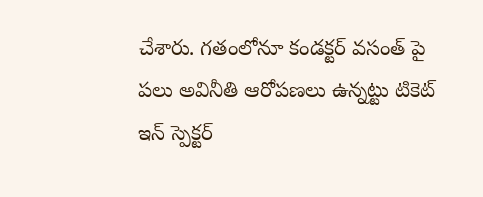చేశారు. గతంలోనూ కండక్టర్ వసంత్ పై పలు అవినీతి ఆరోపణలు ఉన్నట్టు టికెట్ ఇన్ స్పెక్టర్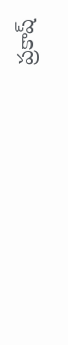ప్రకాష్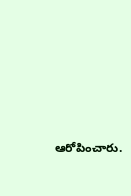ఆరోపించారు.